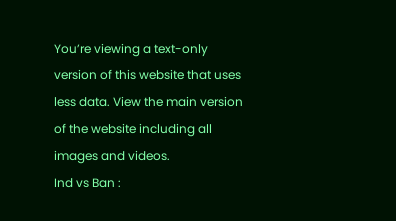You’re viewing a text-only version of this website that uses less data. View the main version of the website including all images and videos.
Ind vs Ban :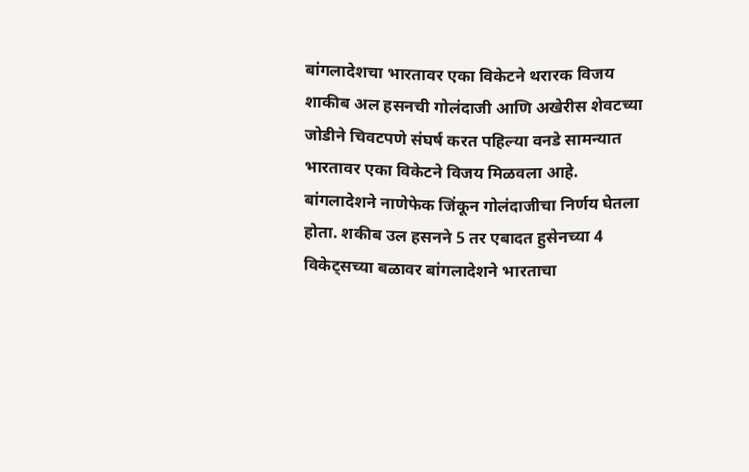बांगलादेशचा भारतावर एका विकेटने थरारक विजय
शाकीब अल हसनची गोलंदाजी आणि अखेरीस शेवटच्या जोडीने चिवटपणे संघर्ष करत पहिल्या वनडे सामन्यात भारतावर एका विकेटने विजय मिळवला आहे.
बांगलादेशने नाणेफेक जिंकून गोलंदाजीचा निर्णय घेतला होता. शकीब उल हसनने 5 तर एबादत हुसेनच्या 4 विकेट्सच्या बळावर बांगलादेशने भारताचा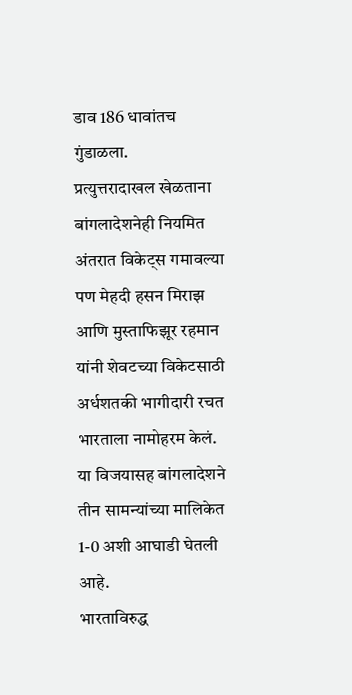डाव 186 धावांतच गुंडाळला.
प्रत्युत्तरादाखल खेळताना बांगलादेशनेही नियमित अंतरात विकेट्स गमावल्या पण मेहदी हसन मिराझ आणि मुस्ताफिझूर रहमान यांनी शेवटच्या विकेटसाठी अर्धशतकी भागीदारी रचत भारताला नामोहरम केलं. या विजयासह बांगलादेशने तीन सामन्यांच्या मालिकेत 1-0 अशी आघाडी घेतली आहे.
भारताविरुद्ध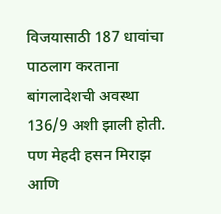विजयासाठी 187 धावांचा पाठलाग करताना बांगलादेशची अवस्था 136/9 अशी झाली होती. पण मेहदी हसन मिराझ आणि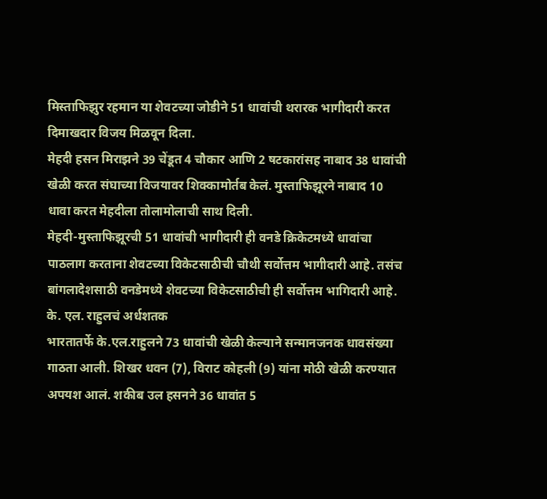मिस्ताफिझुर रहमान या शेवटच्या जोडीने 51 धावांची थरारक भागीदारी करत दिमाखदार विजय मिळवून दिला.
मेहदी हसन मिराझने 39 चेंडूत 4 चौकार आणि 2 षटकारांसह नाबाद 38 धावांची खेळी करत संघाच्या विजयावर शिक्कामोर्तब केलं. मुस्ताफिझूरने नाबाद 10 धावा करत मेहदीला तोलामोलाची साथ दिली.
मेहदी-मुस्ताफिझूरची 51 धावांची भागीदारी ही वनडे क्रिकेटमध्ये धावांचा पाठलाग करताना शेवटच्या विकेटसाठीची चौथी सर्वोत्तम भागीदारी आहे. तसंच बांगलादेशसाठी वनडेमध्ये शेवटच्या विकेटसाठीची ही सर्वोत्तम भागिदारी आहे.
के. एल. राहुलचं अर्धशतक
भारतातर्फे के.एल.राहुलने 73 धावांची खेळी केल्याने सन्मानजनक धावसंख्या गाठता आली. शिखर धवन (7), विराट कोहली (9) यांना मोठी खेळी करण्यात अपयश आलं. शकीब उल हसनने 36 धावांत 5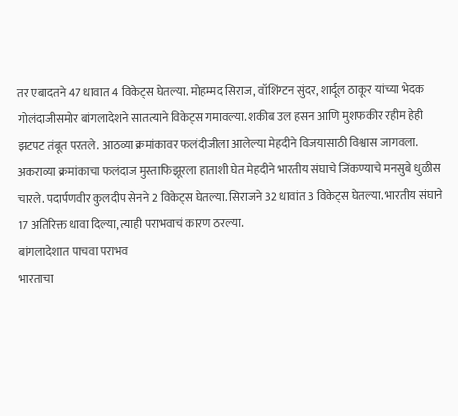तर एबादतने 47 धावात 4 विकेट्स घेतल्या. मोहम्मद सिराज, वॉशिंग्टन सुंदर, शार्दूल ठाकूर यांच्या भेदक गोलंदाजीसमोर बांगलादेशने सातत्याने विकेट्स गमावल्या. शकीब उल हसन आणि मुशफकीर रहीम हेही झटपट तंबूत परतले. आठव्या क्रमांकावर फलंदीजीला आलेल्या मेहदीने विजयासाठी विश्वास जागवला. अकराव्या क्रमांकाचा फलंदाज मुस्ताफिझूरला हाताशी घेत मेहदीने भारतीय संघाचे जिंकण्याचे मनसुबे धुळीस चारले. पदार्पणवीर कुलदीप सेनने 2 विकेट्स घेतल्या. सिराजने 32 धावांत 3 विकेट्स घेतल्या. भारतीय संघाने 17 अतिरिक्त धावा दिल्या, त्याही पराभवाचं कारण ठरल्या.
बांगलादेशात पाचवा पराभव
भारताचा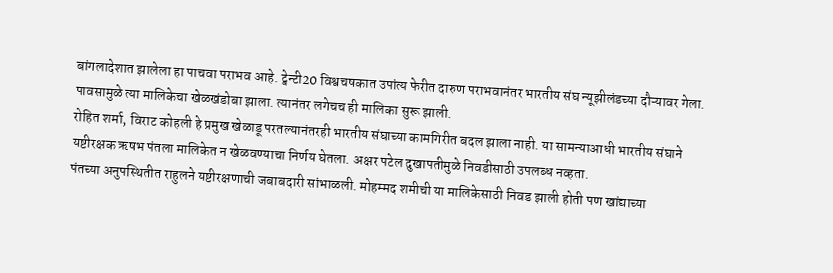बांगलादेशात झालेला हा पाचवा पराभव आहे. ट्वेन्टी20 विश्वचषकात उपांत्य फेरीत दारुण पराभवानंतर भारतीय संघ न्यूझीलंडच्या दौऱ्यावर गेला. पावसामुळे त्या मालिकेचा खेळखंडोबा झाला. त्यानंतर लगेचच ही मालिका सुरू झाली.
रोहित शर्मा, विराट कोहली हे प्रमुख खेळाडू परतल्यानंतरही भारतीय संघाच्या कामगिरीत बदल झाला नाही. या सामन्याआधी भारतीय संघाने यष्टीरक्षक ऋषभ पंतला मालिकेत न खेळवण्याचा निर्णय घेतला. अक्षर पटेल दुखापतीमुळे निवडीसाठी उपलब्ध नव्हता.
पंतच्या अनुपस्थितीत राहुलने यष्टीरक्षणाची जबाबदारी सांभाळली. मोहम्मद शमीची या मालिकेसाठी निवड झाली होती पण खांद्याच्या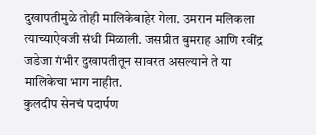दुखापतीमुळे तोही मालिकेबाहेर गेला. उमरान मलिकला त्याच्याऐवजी संधी मिळाली. जसप्रीत बुमराह आणि रवींद्र जडेजा गंभीर दुखापतीतून सावरत असल्याने ते या मालिकेचा भाग नाहीत.
कुलदीप सेनचं पदार्पण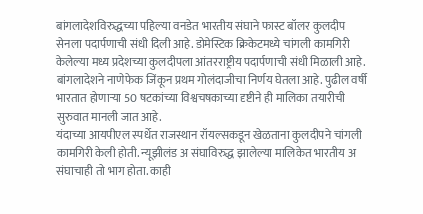बांगलादेशविरुद्धच्या पहिल्या वनडेत भारतीय संघाने फास्ट बॉलर कुलदीप सेनला पदार्पणाची संधी दिली आहे. डोमेस्टिक क्रिकेटमध्ये चांगली कामगिरी केलेल्या मध्य प्रदेशच्या कुलदीपला आंतरराष्ट्रीय पदार्पणाची संधी मिळाली आहे.
बांगलादेशने नाणेफेक जिंकून प्रथम गोलंदाजीचा निर्णय घेतला आहे. पुढील वर्षी भारतात होणाऱ्या 50 षटकांच्या विश्वचषकाच्या दृष्टीने ही मालिका तयारीची सुरुवात मानली जात आहे.
यंदाच्या आयपीएल स्पर्धेत राजस्थान रॉयल्सकडून खेळताना कुलदीपने चांगली कामगिरी केली होती. न्यूझीलंड अ संघाविरुद्ध झालेल्या मालिकेत भारतीय अ संघाचाही तो भाग होता. काही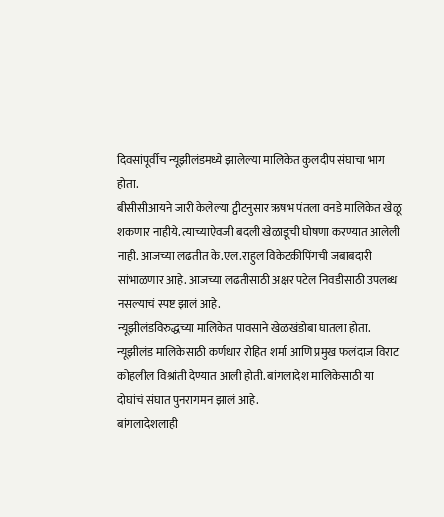दिवसांपूर्वीच न्यूझीलंडमध्ये झालेल्या मालिकेत कुलदीप संघाचा भाग होता.
बीसीसीआयने जारी केलेल्या ट्वीटनुसार ऋषभ पंतला वनडे मालिकेत खेळू शकणार नाहीये. त्याच्याऐवजी बदली खेळाडूची घोषणा करण्यात आलेली नाही. आजच्या लढतीत के.एल.राहुल विकेटकीपिंगची जबाबदारी सांभाळणार आहे. आजच्या लढतीसाठी अक्षर पटेल निवडीसाठी उपलब्ध नसल्याचं स्पष्ट झालं आहे.
न्यूझीलंडविरुद्धच्या मालिकेत पावसाने खेळखंडोबा घातला होता. न्यूझीलंड मालिकेसाठी कर्णधार रोहित शर्मा आणि प्रमुख फलंदाज विराट कोहलील विश्रांती देण्यात आली होती. बांगलादेश मालिकेसाठी या दोघांचं संघात पुनरागमन झालं आहे.
बांगलादेशलाही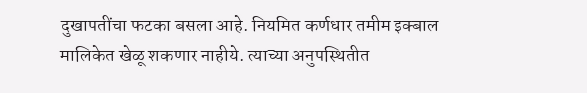दुखापतींचा फटका बसला आहे. नियमित कर्णधार तमीम इक्बाल मालिकेत खेळू शकणार नाहीये. त्याच्या अनुपस्थितीत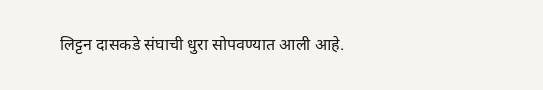लिट्टन दासकडे संघाची धुरा सोपवण्यात आली आहे.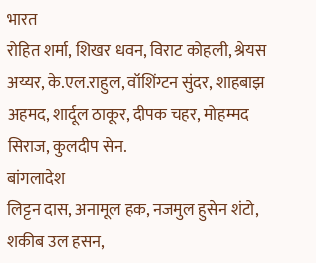भारत
रोहित शर्मा, शिखर धवन, विराट कोहली, श्रेयस अय्यर, के.एल.राहुल, वॉशिंग्टन सुंदर, शाहबाझ अहमद, शार्दूल ठाकूर, दीपक चहर, मोहम्मद सिराज, कुलदीप सेन.
बांगलादेश
लिट्टन दास, अनामूल हक, नजमुल हुसेन शंटो, शकीब उल हसन,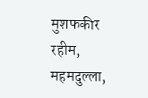मुशफकीर रहीम, महमदुल्ला,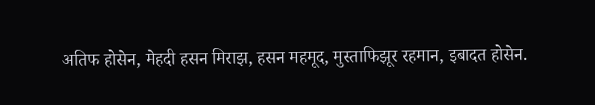अतिफ होसेन, मेहदी हसन मिराझ, हसन महमूद, मुस्ताफिझूर रहमान, इबादत होसेन.